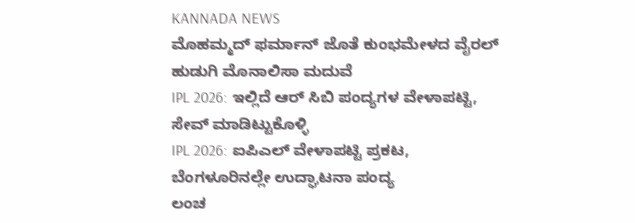KANNADA NEWS
ಮೊಹಮ್ಮದ್ ಫರ್ಮಾನ್ ಜೊತೆ ಕುಂಭಮೇಳದ ವೈರಲ್ ಹುಡುಗಿ ಮೊನಾಲಿಸಾ ಮದುವೆ
IPL 2026: ಇಲ್ಲಿದೆ ಆರ್ ಸಿಬಿ ಪಂದ್ಯಗಳ ವೇಳಾಪಟ್ಟಿ, ಸೇವ್ ಮಾಡಿಟ್ಟುಕೊಳ್ಳಿ
IPL 2026: ಐಪಿಎಲ್ ವೇಳಾಪಟ್ಟಿ ಪ್ರಕಟ, ಬೆಂಗಳೂರಿನಲ್ಲೇ ಉದ್ಘಾಟನಾ ಪಂದ್ಯ
ಲಂಚ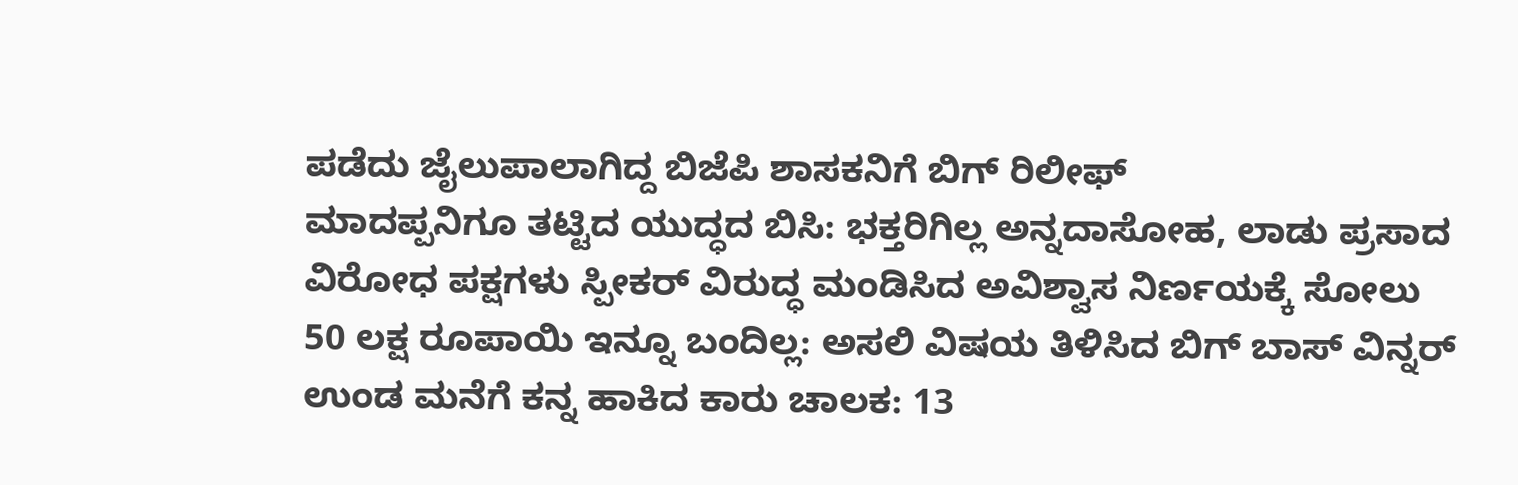ಪಡೆದು ಜೈಲುಪಾಲಾಗಿದ್ದ ಬಿಜೆಪಿ ಶಾಸಕನಿಗೆ ಬಿಗ್ ರಿಲೀಫ್
ಮಾದಪ್ಪನಿಗೂ ತಟ್ಟಿದ ಯುದ್ಧದ ಬಿಸಿ: ಭಕ್ತರಿಗಿಲ್ಲ ಅನ್ನದಾಸೋಹ, ಲಾಡು ಪ್ರಸಾದ
ವಿರೋಧ ಪಕ್ಷಗಳು ಸ್ಪೀಕರ್ ವಿರುದ್ಧ ಮಂಡಿಸಿದ ಅವಿಶ್ವಾಸ ನಿರ್ಣಯಕ್ಕೆ ಸೋಲು
50 ಲಕ್ಷ ರೂಪಾಯಿ ಇನ್ನೂ ಬಂದಿಲ್ಲ: ಅಸಲಿ ವಿಷಯ ತಿಳಿಸಿದ ಬಿಗ್ ಬಾಸ್ ವಿನ್ನರ್
ಉಂಡ ಮನೆಗೆ ಕನ್ನ ಹಾಕಿದ ಕಾರು ಚಾಲಕ: 13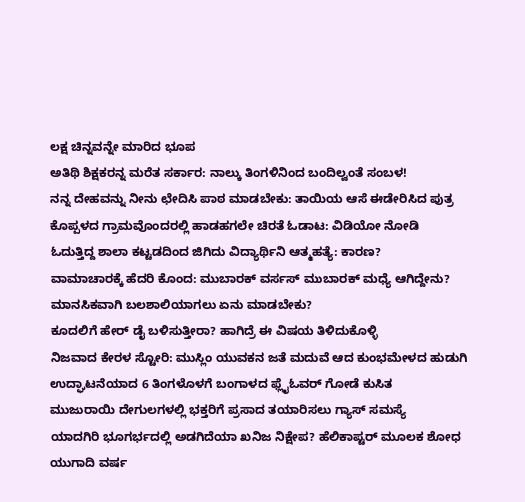ಲಕ್ಷ ಚಿನ್ನವನ್ನೇ ಮಾರಿದ ಭೂಪ
ಅತಿಥಿ ಶಿಕ್ಷಕರನ್ನ ಮರೆತ ಸರ್ಕಾರ: ನಾಲ್ಕು ತಿಂಗಳಿನಿಂದ ಬಂದಿಲ್ವಂತೆ ಸಂಬಳ!
ನನ್ನ ದೇಹವನ್ನು ನೀನು ಛೇದಿಸಿ ಪಾಠ ಮಾಡಬೇಕು: ತಾಯಿಯ ಆಸೆ ಈಡೇರಿಸಿದ ಪುತ್ರ
ಕೊಪ್ಪಳದ ಗ್ರಾಮವೊಂದರಲ್ಲಿ ಹಾಡಹಗಲೇ ಚಿರತೆ ಓಡಾಟ: ವಿಡಿಯೋ ನೋಡಿ
ಓದುತ್ತಿದ್ದ ಶಾಲಾ ಕಟ್ಟಡದಿಂದ ಜಿಗಿದು ವಿದ್ಯಾರ್ಥಿನಿ ಆತ್ಮಹತ್ಯೆ: ಕಾರಣ?
ವಾಮಾಚಾರಕ್ಕೆ ಹೆದರಿ ಕೊಂದ: ಮುಬಾರಕ್ ವರ್ಸಸ್ ಮುಬಾರಕ್ ಮಧ್ಯೆ ಆಗಿದ್ದೇನು?
ಮಾನಸಿಕವಾಗಿ ಬಲಶಾಲಿಯಾಗಲು ಏನು ಮಾಡಬೇಕು?
ಕೂದಲಿಗೆ ಹೇರ್ ಡೈ ಬಳಿಸುತ್ತೀರಾ? ಹಾಗಿದ್ರೆ ಈ ವಿಷಯ ತಿಳಿದುಕೊಳ್ಳಿ
ನಿಜವಾದ ಕೇರಳ ಸ್ಟೋರಿ: ಮುಸ್ಲಿಂ ಯುವಕನ ಜತೆ ಮದುವೆ ಆದ ಕುಂಭಮೇಳದ ಹುಡುಗಿ
ಉದ್ಘಾಟನೆಯಾದ 6 ತಿಂಗಳೊಳಗೆ ಬಂಗಾಳದ ಫ್ಲೈಓವರ್ ಗೋಡೆ ಕುಸಿತ
ಮುಜುರಾಯಿ ದೇಗುಲಗಳಲ್ಲಿ ಭಕ್ತರಿಗೆ ಪ್ರಸಾದ ತಯಾರಿಸಲು ಗ್ಯಾಸ್ ಸಮಸ್ಯೆ
ಯಾದಗಿರಿ ಭೂಗರ್ಭದಲ್ಲಿ ಅಡಗಿದೆಯಾ ಖನಿಜ ನಿಕ್ಷೇಪ? ಹೆಲಿಕಾಪ್ಟರ್ ಮೂಲಕ ಶೋಧ
ಯುಗಾದಿ ವರ್ಷ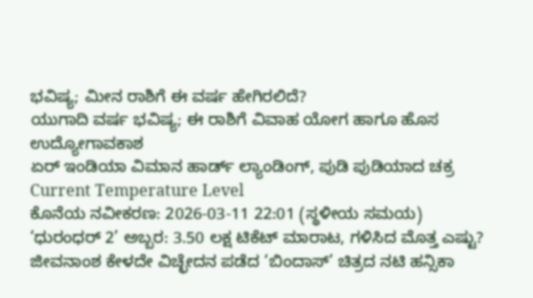ಭವಿಷ್ಯ; ಮೀನ ರಾಶಿಗೆ ಈ ವರ್ಷ ಹೇಗಿರಲಿದೆ?
ಯುಗಾದಿ ವರ್ಷ ಭವಿಷ್ಯ; ಈ ರಾಶಿಗೆ ವಿವಾಹ ಯೋಗ ಹಾಗೂ ಹೊಸ ಉದ್ಯೋಗಾವಕಾಶ
ಏರ್ ಇಂಡಿಯಾ ವಿಮಾನ ಹಾರ್ಡ್ ಲ್ಯಾಂಡಿಂಗ್, ಪುಡಿ ಪುಡಿಯಾದ ಚಕ್ರ
Current Temperature Level
ಕೊನೆಯ ನವೀಕರಣ: 2026-03-11 22:01 (ಸ್ಥಳೀಯ ಸಮಯ)
‘ಧುರಂಧರ್ 2’ ಅಬ್ಬರ: 3.50 ಲಕ್ಷ ಟಿಕೆಟ್ ಮಾರಾಟ, ಗಳಿಸಿದ ಮೊತ್ತ ಎಷ್ಟು?
ಜೀವನಾಂಶ ಕೇಳದೇ ವಿಚ್ಛೇದನ ಪಡೆದ ‘ಬಿಂದಾಸ್’ ಚಿತ್ರದ ನಟಿ ಹನ್ಸಿಕಾ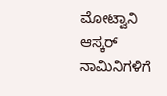ಮೋಟ್ವಾನಿ
ಆಸ್ಕರ್ ನಾಮಿನಿಗಳಿಗೆ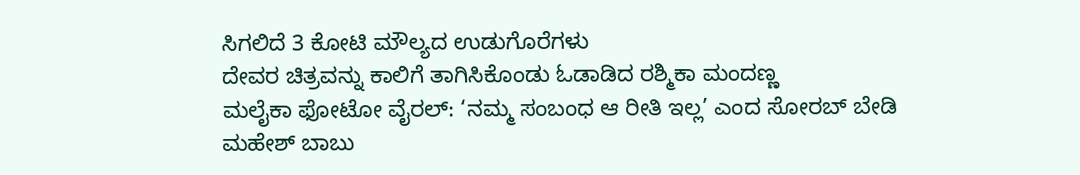ಸಿಗಲಿದೆ 3 ಕೋಟಿ ಮೌಲ್ಯದ ಉಡುಗೊರೆಗಳು
ದೇವರ ಚಿತ್ರವನ್ನು ಕಾಲಿಗೆ ತಾಗಿಸಿಕೊಂಡು ಓಡಾಡಿದ ರಶ್ಮಿಕಾ ಮಂದಣ್ಣ
ಮಲೈಕಾ ಫೋಟೋ ವೈರಲ್: ‘ನಮ್ಮ ಸಂಬಂಧ ಆ ರೀತಿ ಇಲ್ಲ’ ಎಂದ ಸೋರಬ್ ಬೇಡಿ
ಮಹೇಶ್ ಬಾಬು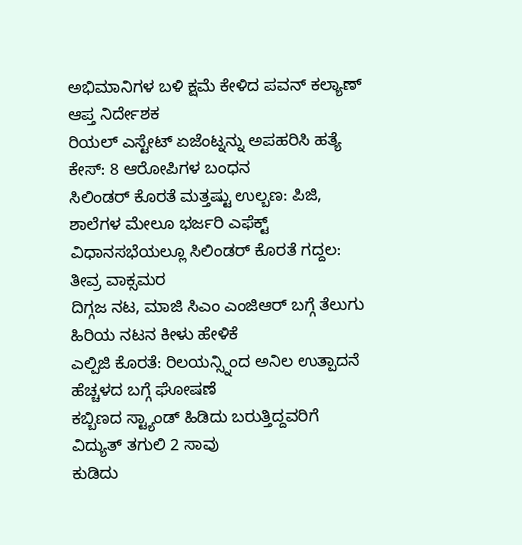ಅಭಿಮಾನಿಗಳ ಬಳಿ ಕ್ಷಮೆ ಕೇಳಿದ ಪವನ್ ಕಲ್ಯಾಣ್ ಆಪ್ತ ನಿರ್ದೇಶಕ
ರಿಯಲ್ ಎಸ್ಟೇಟ್ ಏಜೆಂಟ್ನನ್ನು ಅಪಹರಿಸಿ ಹತ್ಯೆ ಕೇಸ್: 8 ಆರೋಪಿಗಳ ಬಂಧನ
ಸಿಲಿಂಡರ್ ಕೊರತೆ ಮತ್ತಷ್ಟು ಉಲ್ಬಣ: ಪಿಜಿ, ಶಾಲೆಗಳ ಮೇಲೂ ಭರ್ಜರಿ ಎಫೆಕ್ಟ್
ವಿಧಾನಸಭೆಯಲ್ಲೂ ಸಿಲಿಂಡರ್ ಕೊರತೆ ಗದ್ದಲ: ತೀವ್ರ ವಾಕ್ಸಮರ
ದಿಗ್ಗಜ ನಟ, ಮಾಜಿ ಸಿಎಂ ಎಂಜಿಆರ್ ಬಗ್ಗೆ ತೆಲುಗು ಹಿರಿಯ ನಟನ ಕೀಳು ಹೇಳಿಕೆ
ಎಲ್ಪಿಜಿ ಕೊರತೆ: ರಿಲಯನ್ಸ್ನಿಂದ ಅನಿಲ ಉತ್ಪಾದನೆ ಹೆಚ್ಚಳದ ಬಗ್ಗೆ ಘೋಷಣೆ
ಕಬ್ಬಿಣದ ಸ್ಟ್ಯಾಂಡ್ ಹಿಡಿದು ಬರುತ್ತಿದ್ದವರಿಗೆ ವಿದ್ಯುತ್ ತಗುಲಿ 2 ಸಾವು
ಕುಡಿದು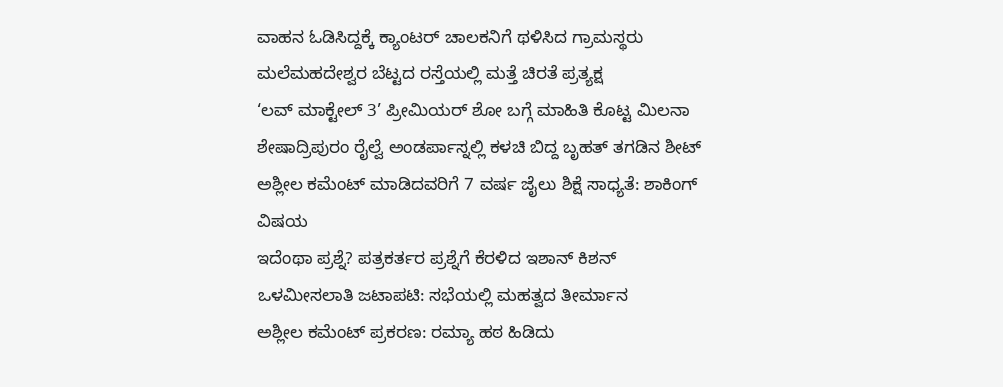ವಾಹನ ಓಡಿಸಿದ್ದಕ್ಕೆ ಕ್ಯಾಂಟರ್ ಚಾಲಕನಿಗೆ ಥಳಿಸಿದ ಗ್ರಾಮಸ್ಥರು
ಮಲೆಮಹದೇಶ್ವರ ಬೆಟ್ಟದ ರಸ್ತೆಯಲ್ಲಿ ಮತ್ತೆ ಚಿರತೆ ಪ್ರತ್ಯಕ್ಷ
‘ಲವ್ ಮಾಕ್ಟೇಲ್ 3’ ಪ್ರೀಮಿಯರ್ ಶೋ ಬಗ್ಗೆ ಮಾಹಿತಿ ಕೊಟ್ಟ ಮಿಲನಾ
ಶೇಷಾದ್ರಿಪುರಂ ರೈಲ್ವೆ ಅಂಡರ್ಪಾಸ್ನಲ್ಲಿ ಕಳಚಿ ಬಿದ್ದ ಬೃಹತ್ ತಗಡಿನ ಶೀಟ್
ಅಶ್ಲೀಲ ಕಮೆಂಟ್ ಮಾಡಿದವರಿಗೆ 7 ವರ್ಷ ಜೈಲು ಶಿಕ್ಷೆ ಸಾಧ್ಯತೆ: ಶಾಕಿಂಗ್ ವಿಷಯ
ಇದೆಂಥಾ ಪ್ರಶ್ನೆ? ಪತ್ರಕರ್ತರ ಪ್ರಶ್ನೆಗೆ ಕೆರಳಿದ ಇಶಾನ್ ಕಿಶನ್
ಒಳಮೀಸಲಾತಿ ಜಟಾಪಟಿ: ಸಭೆಯಲ್ಲಿ ಮಹತ್ವದ ತೀರ್ಮಾನ
ಅಶ್ಲೀಲ ಕಮೆಂಟ್ ಪ್ರಕರಣ: ರಮ್ಯಾ ಹಠ ಹಿಡಿದು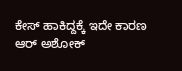ಕೇಸ್ ಹಾಕಿದ್ದಕ್ಕೆ ಇದೇ ಕಾರಣ
ಆರ್ ಅಶೋಕ್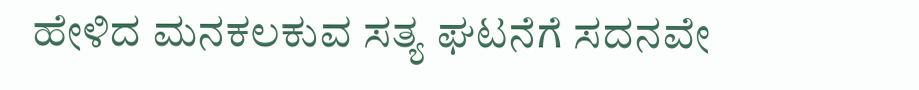ಹೇಳಿದ ಮನಕಲಕುವ ಸತ್ಯ ಘಟನೆಗೆ ಸದನವೇ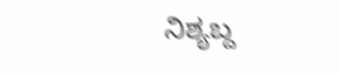ನಿಶ್ಯಬ್ದ